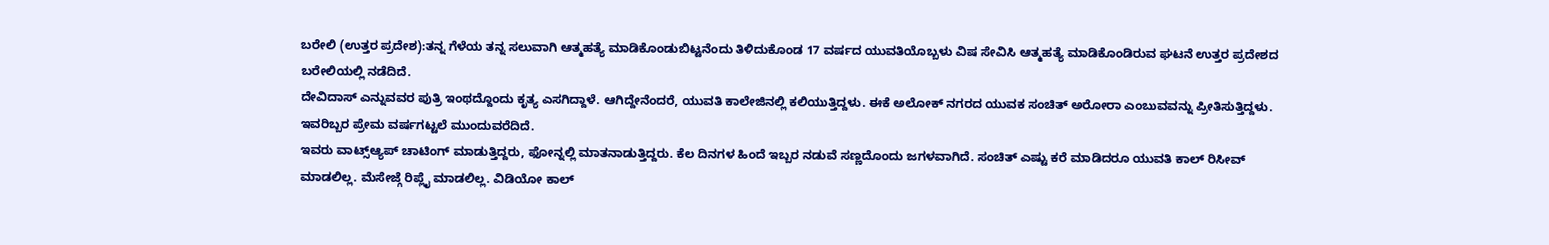ಬರೇಲಿ (ಉತ್ತರ ಪ್ರದೇಶ):ತನ್ನ ಗೆಳೆಯ ತನ್ನ ಸಲುವಾಗಿ ಆತ್ಮಹತ್ಯೆ ಮಾಡಿಕೊಂಡುಬಿಟ್ಟನೆಂದು ತಿಳಿದುಕೊಂಡ 17 ವರ್ಷದ ಯುವತಿಯೊಬ್ಬಳು ವಿಷ ಸೇವಿಸಿ ಆತ್ಮಹತ್ಯೆ ಮಾಡಿಕೊಂಡಿರುವ ಘಟನೆ ಉತ್ತರ ಪ್ರದೇಶದ ಬರೇಲಿಯಲ್ಲಿ ನಡೆದಿದೆ.
ದೇವಿದಾಸ್ ಎನ್ನುವವರ ಪುತ್ರಿ ಇಂಥದ್ದೊಂದು ಕೃತ್ಯ ಎಸಗಿದ್ದಾಳೆ. ಆಗಿದ್ದೇನೆಂದರೆ, ಯುವತಿ ಕಾಲೇಜಿನಲ್ಲಿ ಕಲಿಯುತ್ತಿದ್ದಳು. ಈಕೆ ಅಲೋಕ್ ನಗರದ ಯುವಕ ಸಂಚಿತ್ ಅರೋರಾ ಎಂಬುವವನ್ನು ಪ್ರೀತಿಸುತ್ತಿದ್ದಳು. ಇವರಿಬ್ಬರ ಪ್ರೇಮ ವರ್ಷಗಟ್ಟಲೆ ಮುಂದುವರೆದಿದೆ.
ಇವರು ವಾಟ್ಸ್ಆ್ಯಪ್ ಚಾಟಿಂಗ್ ಮಾಡುತ್ತಿದ್ದರು, ಫೋನ್ನಲ್ಲಿ ಮಾತನಾಡುತ್ತಿದ್ದರು. ಕೆಲ ದಿನಗಳ ಹಿಂದೆ ಇಬ್ಬರ ನಡುವೆ ಸಣ್ಣದೊಂದು ಜಗಳವಾಗಿದೆ. ಸಂಚಿತ್ ಎಷ್ಟು ಕರೆ ಮಾಡಿದರೂ ಯುವತಿ ಕಾಲ್ ರಿಸೀವ್ ಮಾಡಲಿಲ್ಲ. ಮೆಸೇಜ್ಗೆ ರಿಪ್ಲೈ ಮಾಡಲಿಲ್ಲ. ವಿಡಿಯೋ ಕಾಲ್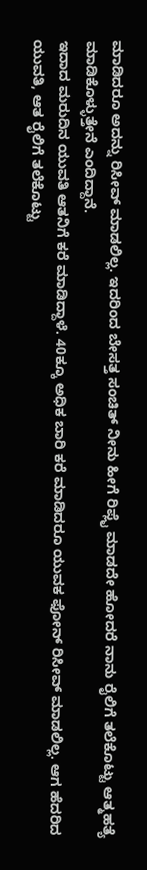ಮಾಡಿದರೂ ಅದನ್ನು ರಿಸೀವ್ ಮಾಡಲಿಲ್ಲ. ಇದರಿಂದ ಬೇಸತ್ತ ಸಂಚಿತ್ ನೀನು ಹೀಗೆ ರಿಪ್ಲೈ ಮಾಡದೇ ಹೋದರೆ ನಾನು ರೈಲಿಗೆ ತಲೆಕೊಟ್ಟು ಆತ್ಮಹತ್ಯೆ ಮಾಡಿಕೊಳ್ಳುತ್ತೇನೆ ಎಂದಿದ್ದಾನೆ.
ಇದಾದ ಮರುದಿನ ಯುವತಿ ಆತನಿಗೆ ಕರೆ ಮಾಡಿದ್ದಾಳೆ. 40ಕ್ಕೂ ಅಧಿಕ ಬಾರಿ ಕರೆ ಮಾಡಿದರೂ ಯುವಕ ಫೋನ್ ರಿಸೀವ್ ಮಾಡಲಿಲ್ಲ. ಆಗ ಹೆದರಿದ ಯುವತಿ, ಆತ ರೈಲಿಗೆ ತಲೆಕೊಟ್ಟು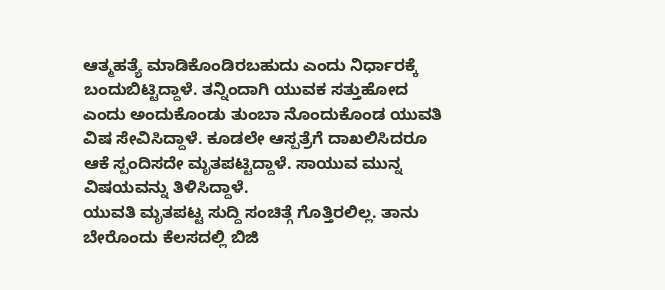ಆತ್ಮಹತ್ಯೆ ಮಾಡಿಕೊಂಡಿರಬಹುದು ಎಂದು ನಿರ್ಧಾರಕ್ಕೆ ಬಂದುಬಿಟ್ಟಿದ್ದಾಳೆ. ತನ್ನಿಂದಾಗಿ ಯುವಕ ಸತ್ತುಹೋದ ಎಂದು ಅಂದುಕೊಂಡು ತುಂಬಾ ನೊಂದುಕೊಂಡ ಯುವತಿ ವಿಷ ಸೇವಿಸಿದ್ದಾಳೆ. ಕೂಡಲೇ ಆಸ್ಪತ್ರೆಗೆ ದಾಖಲಿಸಿದರೂ ಆಕೆ ಸ್ಪಂದಿಸದೇ ಮೃತಪಟ್ಟಿದ್ದಾಳೆ. ಸಾಯುವ ಮುನ್ನ ವಿಷಯವನ್ನು ತಿಳಿಸಿದ್ದಾಳೆ.
ಯುವತಿ ಮೃತಪಟ್ಟ ಸುದ್ದಿ ಸಂಚಿತ್ಗೆ ಗೊತ್ತಿರಲಿಲ್ಲ. ತಾನು ಬೇರೊಂದು ಕೆಲಸದಲ್ಲಿ ಬಿಜಿ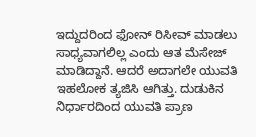ಇದ್ದುದರಿಂದ ಫೋನ್ ರಿಸೀವ್ ಮಾಡಲು ಸಾಧ್ಯವಾಗಲಿಲ್ಲ ಎಂದು ಆತ ಮೆಸೇಜ್ ಮಾಡಿದ್ದಾನೆ. ಆದರೆ ಅದಾಗಲೇ ಯುವತಿ ಇಹಲೋಕ ತ್ಯಜಿಸಿ ಆಗಿತ್ತು. ದುಡುಕಿನ ನಿರ್ಧಾರದಿಂದ ಯುವತಿ ಪ್ರಾಣ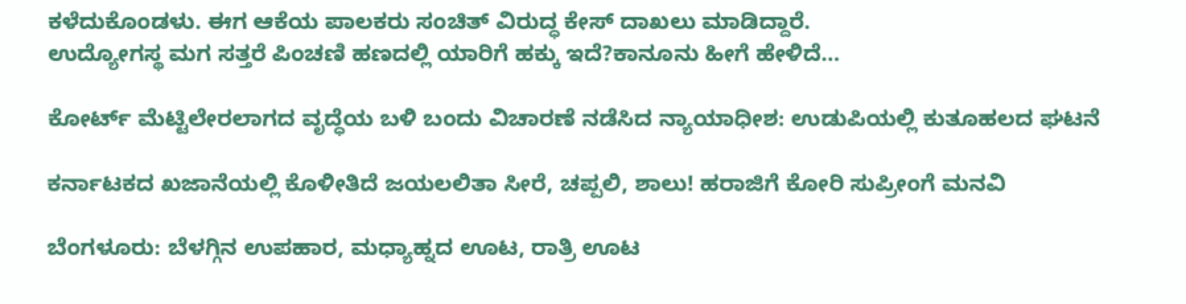ಕಳೆದುಕೊಂಡಳು. ಈಗ ಆಕೆಯ ಪಾಲಕರು ಸಂಚಿತ್ ವಿರುದ್ಧ ಕೇಸ್ ದಾಖಲು ಮಾಡಿದ್ದಾರೆ.
ಉದ್ಯೋಗಸ್ಥ ಮಗ ಸತ್ತರೆ ಪಿಂಚಣಿ ಹಣದಲ್ಲಿ ಯಾರಿಗೆ ಹಕ್ಕು ಇದೆ?ಕಾನೂನು ಹೀಗೆ ಹೇಳಿದೆ…

ಕೋರ್ಟ್ ಮೆಟ್ಟಿಲೇರಲಾಗದ ವೃದ್ಧೆಯ ಬಳಿ ಬಂದು ವಿಚಾರಣೆ ನಡೆಸಿದ ನ್ಯಾಯಾಧೀಶ: ಉಡುಪಿಯಲ್ಲಿ ಕುತೂಹಲದ ಘಟನೆ

ಕರ್ನಾಟಕದ ಖಜಾನೆಯಲ್ಲಿ ಕೊಳೀತಿದೆ ಜಯಲಲಿತಾ ಸೀರೆ, ಚಪ್ಪಲಿ, ಶಾಲು! ಹರಾಜಿಗೆ ಕೋರಿ ಸುಪ್ರೀಂಗೆ ಮನವಿ

ಬೆಂಗಳೂರು: ಬೆಳಗ್ಗಿನ ಉಪಹಾರ, ಮಧ್ಯಾಹ್ನದ ಊಟ, ರಾತ್ರಿ ಊಟ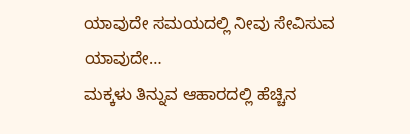ಯಾವುದೇ ಸಮಯದಲ್ಲಿ ನೀವು ಸೇವಿಸುವ ಯಾವುದೇ…
ಮಕ್ಕಳು ತಿನ್ನುವ ಆಹಾರದಲ್ಲಿ ಹೆಚ್ಚಿನ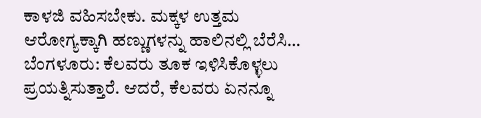ಕಾಳಜಿ ವಹಿಸಬೇಕು. ಮಕ್ಕಳ ಉತ್ತಮ ಆರೋಗ್ಯಕ್ಕಾಗಿ ಹಣ್ಣುಗಳನ್ನು ಹಾಲಿನಲ್ಲಿ ಬೆರೆಸಿ…
ಬೆಂಗಳೂರು: ಕೆಲವರು ತೂಕ ಇಳಿಸಿಕೊಳ್ಳಲು ಪ್ರಯತ್ನಿಸುತ್ತಾರೆ. ಆದರೆ, ಕೆಲವರು ಏನನ್ನೂ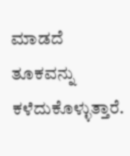ಮಾಡದೆ ತೂಕವನ್ನು ಕಳೆದುಕೊಳ್ಳುತ್ತಾರೆ.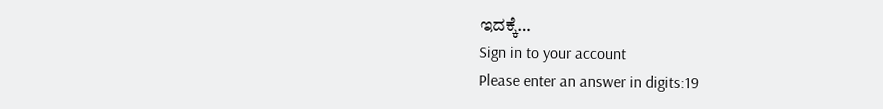ಇದಕ್ಕೆ…
Sign in to your account
Please enter an answer in digits:19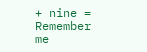+ nine =
Remember me